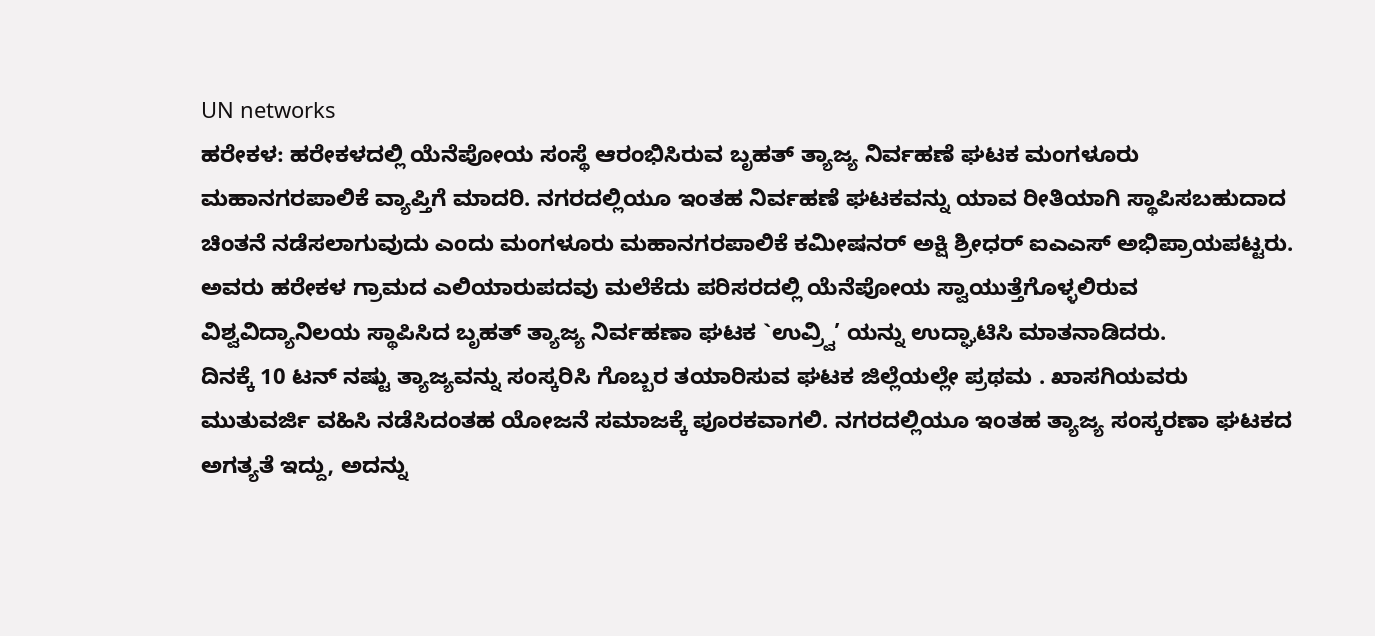UN networks
ಹರೇಕಳ: ಹರೇಕಳದಲ್ಲಿ ಯೆನೆಪೋಯ ಸಂಸ್ಥೆ ಆರಂಭಿಸಿರುವ ಬೃಹತ್ ತ್ಯಾಜ್ಯ ನಿರ್ವಹಣೆ ಘಟಕ ಮಂಗಳೂರು ಮಹಾನಗರಪಾಲಿಕೆ ವ್ಯಾಪ್ತಿಗೆ ಮಾದರಿ. ನಗರದಲ್ಲಿಯೂ ಇಂತಹ ನಿರ್ವಹಣೆ ಘಟಕವನ್ನು ಯಾವ ರೀತಿಯಾಗಿ ಸ್ಥಾಪಿಸಬಹುದಾದ ಚಿಂತನೆ ನಡೆಸಲಾಗುವುದು ಎಂದು ಮಂಗಳೂರು ಮಹಾನಗರಪಾಲಿಕೆ ಕಮೀಷನರ್ ಅಕ್ಷಿ ಶ್ರೀಧರ್ ಐಎಎಸ್ ಅಭಿಪ್ರಾಯಪಟ್ಟರು.
ಅವರು ಹರೇಕಳ ಗ್ರಾಮದ ಎಲಿಯಾರುಪದವು ಮಲೆಕೆದು ಪರಿಸರದಲ್ಲಿ ಯೆನೆಪೋಯ ಸ್ವಾಯುತ್ತೆಗೊಳ್ಳಲಿರುವ ವಿಶ್ವವಿದ್ಯಾನಿಲಯ ಸ್ಥಾಪಿಸಿದ ಬೃಹತ್ ತ್ಯಾಜ್ಯ ನಿರ್ವಹಣಾ ಘಟಕ `ಉವ್ರ್ವಿ’ ಯನ್ನು ಉದ್ಘಾಟಿಸಿ ಮಾತನಾಡಿದರು.
ದಿನಕ್ಕೆ 10 ಟನ್ ನಷ್ಟು ತ್ಯಾಜ್ಯವನ್ನು ಸಂಸ್ಕರಿಸಿ ಗೊಬ್ಬರ ತಯಾರಿಸುವ ಘಟಕ ಜಿಲ್ಲೆಯಲ್ಲೇ ಪ್ರಥಮ . ಖಾಸಗಿಯವರು ಮುತುವರ್ಜಿ ವಹಿಸಿ ನಡೆಸಿದಂತಹ ಯೋಜನೆ ಸಮಾಜಕ್ಕೆ ಪೂರಕವಾಗಲಿ. ನಗರದಲ್ಲಿಯೂ ಇಂತಹ ತ್ಯಾಜ್ಯ ಸಂಸ್ಕರಣಾ ಘಟಕದ ಅಗತ್ಯತೆ ಇದ್ದು, ಅದನ್ನು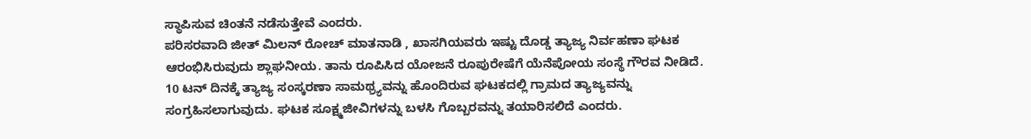ಸ್ಥಾಪಿಸುವ ಚಿಂತನೆ ನಡೆಸುತ್ತೇವೆ ಎಂದರು.
ಪರಿಸರವಾದಿ ಜೀತ್ ಮಿಲನ್ ರೋಚ್ ಮಾತನಾಡಿ , ಖಾಸಗಿಯವರು ಇಷ್ಟು ದೊಡ್ಡ ತ್ಯಾಜ್ಯ ನಿರ್ವಹಣಾ ಘಟಕ ಆರಂಭಿಸಿರುವುದು ಶ್ಲಾಘನೀಯ. ತಾನು ರೂಪಿಸಿದ ಯೋಜನೆ ರೂಪುರೇಷೆಗೆ ಯೆನೆಪೋಯ ಸಂಸ್ಥೆ ಗೌರವ ನೀಡಿದೆ. 10 ಟನ್ ದಿನಕ್ಕೆ ತ್ಯಾಜ್ಯ ಸಂಸ್ಕರಣಾ ಸಾಮಥ್ರ್ಯವನ್ನು ಹೊಂದಿರುವ ಘಟಕದಲ್ಲಿ ಗ್ರಾಮದ ತ್ಯಾಜ್ಯವನ್ನು ಸಂಗ್ರಹಿಸಲಾಗುವುದು. ಘಟಕ ಸೂಕ್ಷ್ಮಜೀವಿಗಳನ್ನು ಬಳಸಿ ಗೊಬ್ಬರವನ್ನು ತಯಾರಿಸಲಿದೆ ಎಂದರು.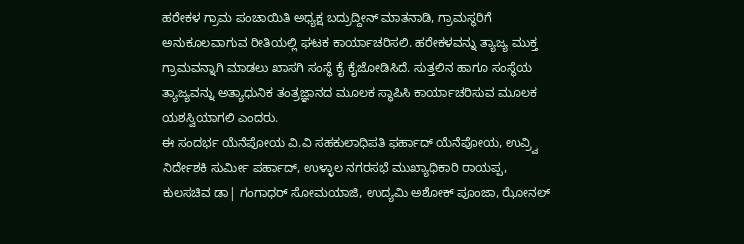ಹರೇಕಳ ಗ್ರಾಮ ಪಂಚಾಯಿತಿ ಅಧ್ಯಕ್ಷ ಬದ್ರುದ್ದೀನ್ ಮಾತನಾಡಿ, ಗ್ರಾಮಸ್ಥರಿಗೆ ಅನುಕೂಲವಾಗುವ ರೀತಿಯಲ್ಲಿ ಘಟಕ ಕಾರ್ಯಾಚರಿಸಲಿ. ಹರೇಕಳವನ್ನು ತ್ಯಾಜ್ಯ ಮುಕ್ತ ಗ್ರಾಮವನ್ನಾಗಿ ಮಾಡಲು ಖಾಸಗಿ ಸಂಸ್ಥೆ ಕೈ ಕೈಜೋಡಿಸಿದೆ. ಸುತ್ತಲಿನ ಹಾಗೂ ಸಂಸ್ಥೆಯ ತ್ಯಾಜ್ಯವನ್ನು ಅತ್ಯಾಧುನಿಕ ತಂತ್ರಜ್ಞಾನದ ಮೂಲಕ ಸ್ಥಾಪಿಸಿ ಕಾರ್ಯಾಚರಿಸುವ ಮೂಲಕ ಯಶಸ್ವಿಯಾಗಲಿ ಎಂದರು.
ಈ ಸಂದರ್ಭ ಯೆನೆಪೋಯ ವಿ.ವಿ ಸಹಕುಲಾಧಿಪತಿ ಫರ್ಹಾದ್ ಯೆನೆಪೋಯ, ಉವ್ರ್ವಿ ನಿರ್ದೇಶಕಿ ಸುರ್ಮೀ ಪರ್ಹಾದ್, ಉಳ್ಳಾಲ ನಗರಸಭೆ ಮುಖ್ಯಾಧಿಕಾರಿ ರಾಯಪ್ಪ, ಕುಲಸಚಿವ ಡಾ| ಗಂಗಾಧರ್ ಸೋಮಯಾಜಿ, ಉದ್ಯಮಿ ಅಶೋಕ್ ಪೂಂಜಾ, ಝೋನಲ್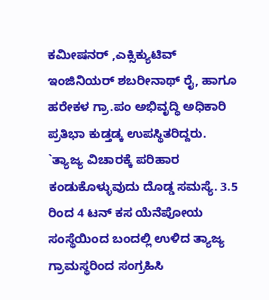ಕಮೀಷನರ್ ,ಎಕ್ಸಿಕ್ಯುಟಿವ್ ಇಂಜಿನಿಯರ್ ಶಬರೀನಾಥ್ ರೈ, ಹಾಗೂ ಹರೇಕಳ ಗ್ರಾ.ಪಂ ಅಭಿವೃದ್ಧಿ ಅಧಿಕಾರಿ ಪ್ರತಿಭಾ ಕುಡ್ತಡ್ಕ ಉಪಸ್ಥಿತರಿದ್ದರು.
`ತ್ಯಾಜ್ಯ ವಿಚಾರಕ್ಕೆ ಪರಿಹಾರ ಕಂಡುಕೊಳ್ಳುವುದು ದೊಡ್ಡ ಸಮಸ್ಯೆ. 3.5 ರಿಂದ 4 ಟನ್ ಕಸ ಯೆನೆಪೋಯ ಸಂಸ್ಥೆಯಿಂದ ಬಂದಲ್ಲಿ ಉಳಿದ ತ್ಯಾಜ್ಯ ಗ್ರಾಮಸ್ಥರಿಂದ ಸಂಗ್ರಹಿಸಿ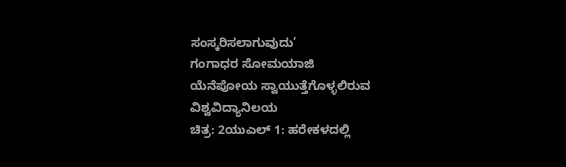ಸಂಸ್ಕರಿಸಲಾಗುವುದು’
ಗಂಗಾಧರ ಸೋಮಯಾಜಿ
ಯೆನೆಪೋಯ ಸ್ವಾಯುತ್ತೆಗೊಳ್ಳಲಿರುವ ವಿಶ್ವವಿದ್ಯಾನಿಲಯ
ಚಿತ್ರ: 2ಯುಎಲ್ 1: ಹರೇಕಳದಲ್ಲಿ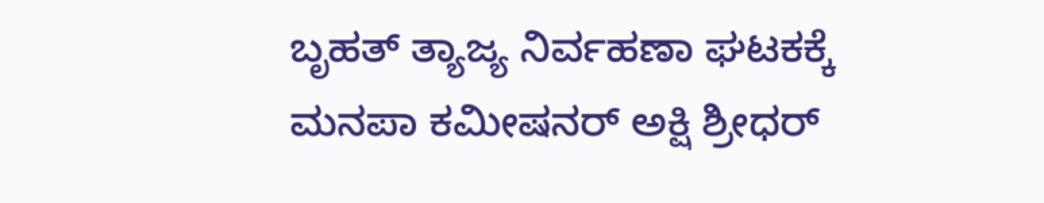ಬೃಹತ್ ತ್ಯಾಜ್ಯ ನಿರ್ವಹಣಾ ಘಟಕಕ್ಕೆ ಮನಪಾ ಕಮೀಷನರ್ ಅಕ್ಷಿ ಶ್ರೀಧರ್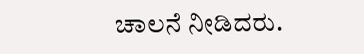ಚಾಲನೆ ನೀಡಿದರು.